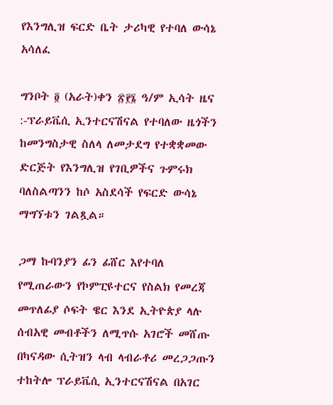የእንግሊዝ ፍርድ ቤት ታሪካዊ የተባለ ውሳኔ አሳለፈ

ግንቦት ፬ (አራት)ቀን ፳፻፮ ዓ/ም ኢሳት ዜና :-ፕራይቬሲ ኢንተርናሽናል የተባለው ዜጎችን ከመንግስታዊ ስለላ ለመታደግ የተቋቋመው ድርጅት የእንግሊዝ የገቢዎችና ጉምሩክ ባለስልጣንን ከሶ አስደሳች የፍርድ ውሳኔ ማግኘቱን ገልጿል።

ጋማ ኩባንያን ፊን ፊሸር እየተባለ የሚጠራውን የኮምፒዩተርና የስልክ የመረጃ መጥለፊያ ሶፍት ዌር እንደ ኢትዮጵያ ላሉ ሰብአዊ መብቶችን ለሚጥሱ አገሮች መሸጡ በካናዳው ሲትዝን ላብ ላብራቶሪ መረጋጋጡን ተከትሎ ፕራይቬሲ ኢንተርናሽናል በአገር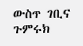ውስጥ ገቢና ጉምሩክ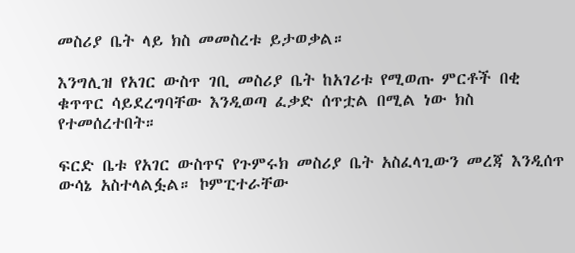መስሪያ ቤት ላይ ክስ መመስረቱ ይታወቃል።

እንግሊዝ የአገር ውስጥ ገቢ መስሪያ ቤት ከአገሪቱ የሚወጡ ምርቶች በቂ ቁጥጥር ሳይደረግባቸው እንዲወጣ ፈቃድ ሰጥቷል በሚል ነው ክስ የተመሰረተበት።

ፍርድ ቤቱ የአገር ውስጥና የጉምሩክ መስሪያ ቤት አስፈላጊውን መረጃ እንዲሰጥ ውሳኔ አስተላልፏል። ኮምፒተራቸው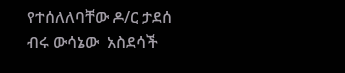የተሰለለባቸው ዶ/ር ታደሰ ብሩ ውሳኔው  አስደሳች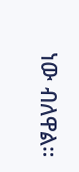ነው ብለዋል።